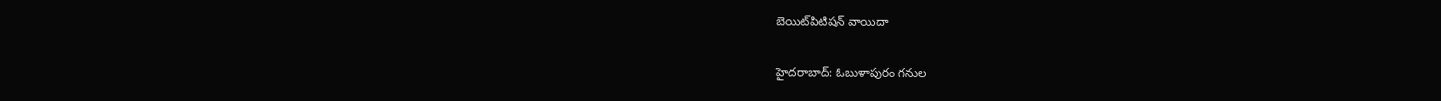బెయిట్‌పిటిషన్‌ వాయిదా

హైదరాబాద్‌: ఓబుళాపురం గనుల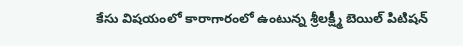కేసు విషయంలో కారాగారంలో ఉంటున్న శ్రీలక్ష్మీ బెయిల్‌ పిటిషన్‌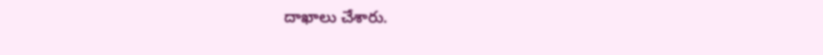దాఖాలు చేశారు.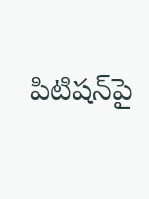పిటిషన్‌పై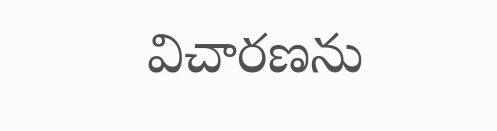విచారణను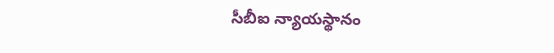సీబీఐ న్యాయస్థానం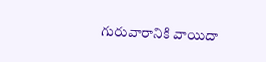గురువారానికి వాయిదా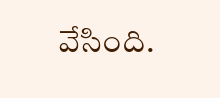వేసింది.